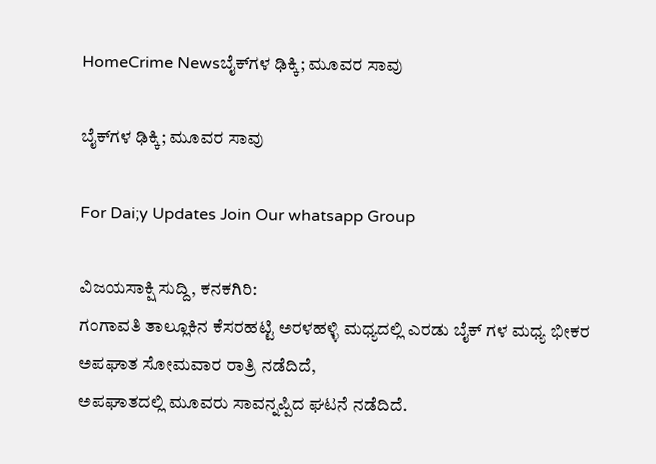HomeCrime Newsಬೈಕ್‌ಗಳ ಢಿಕ್ಕಿ; ಮೂವರ ಸಾವು

ಬೈಕ್‌ಗಳ ಢಿಕ್ಕಿ; ಮೂವರ ಸಾವು

For Dai;y Updates Join Our whatsapp Group

ವಿಜಯಸಾಕ್ಷಿ ಸುದ್ದಿ, ಕನಕಗಿರಿ:
ಗಂಗಾವತಿ ತಾಲ್ಲೂಕಿನ ಕೆಸರಹಟ್ಟಿ ಅರಳಹಳ್ಳಿ ಮಧ್ಯದಲ್ಲಿ ಎರಡು ಬೈಕ್ ಗಳ ಮಧ್ಯ ಭೀಕರ ಅಪಘಾತ ಸೋಮವಾರ ರಾತ್ರಿ ನಡೆದಿದೆ,
ಅಪಘಾತದಲ್ಲಿ ಮೂವರು ಸಾವನ್ನಪ್ಪಿದ ಘಟನೆ ನಡೆದಿದೆ.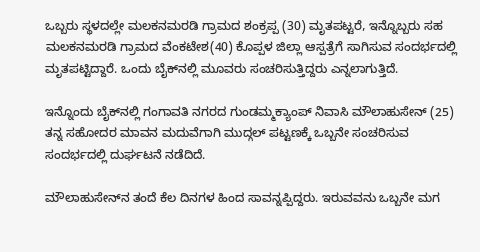ಒಬ್ಬರು ಸ್ಥಳದಲ್ಲೇ ಮಲಕನಮರಡಿ ಗ್ರಾಮದ ಶಂಕ್ರಪ್ಪ (30) ಮೃತಪಟ್ಟರೆ, ಇನ್ನೊಬ್ಬರು ಸಹ ಮಲಕನಮರಡಿ ಗ್ರಾಮದ ವೆಂಕಟೇಶ(40) ಕೊಪ್ಪಳ ಜಿಲ್ಲಾ ಆಸ್ಪತ್ರೆಗೆ ಸಾಗಿಸುವ ಸಂದರ್ಭದಲ್ಲಿ ಮೃತಪಟ್ಟಿದ್ದಾರೆ. ಒಂದು ಬೈಕ್‌ನಲ್ಲಿ ಮೂವರು ಸಂಚರಿಸುತ್ತಿದ್ದರು ಎನ್ನಲಾಗುತ್ತಿದೆ.

ಇನ್ನೊಂದು ಬೈಕ್‌ನಲ್ಲಿ ಗಂಗಾವತಿ ನಗರದ ಗುಂಡಮ್ಮಕ್ಯಾಂಪ್ ನಿವಾಸಿ ಮೌಲಾಹುಸೇನ್ (25) ತನ್ನ ಸಹೋದರ ಮಾವನ ಮದುವೆಗಾಗಿ ಮುದ್ಗಲ್ ಪಟ್ಟಣಕ್ಕೆ ಒಬ್ಬನೇ ಸಂಚರಿಸುವ ಸಂದರ್ಭದಲ್ಲಿ ದುರ್ಘಟನೆ ನಡೆದಿದೆ.

ಮೌಲಾಹುಸೇನ್‌ನ ತಂದೆ ಕೆಲ ದಿನಗಳ ಹಿಂದ ಸಾವನ್ನಪ್ಪಿದ್ದರು. ಇರುವವನು ಒಬ್ಬನೇ ಮಗ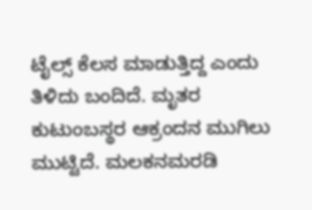ಟೈಲ್ಸ್ ಕೆಲಸ ಮಾಡುತ್ತಿದ್ದ ಎಂದು ತಿಳಿದು ಬಂದಿದೆ. ಮೃತರ ಕುಟುಂಬಸ್ಥರ ಆಕ್ರಂದನ ಮುಗಿಲು ಮುಟ್ಟಿದೆ. ಮಲಕನಮರಡಿ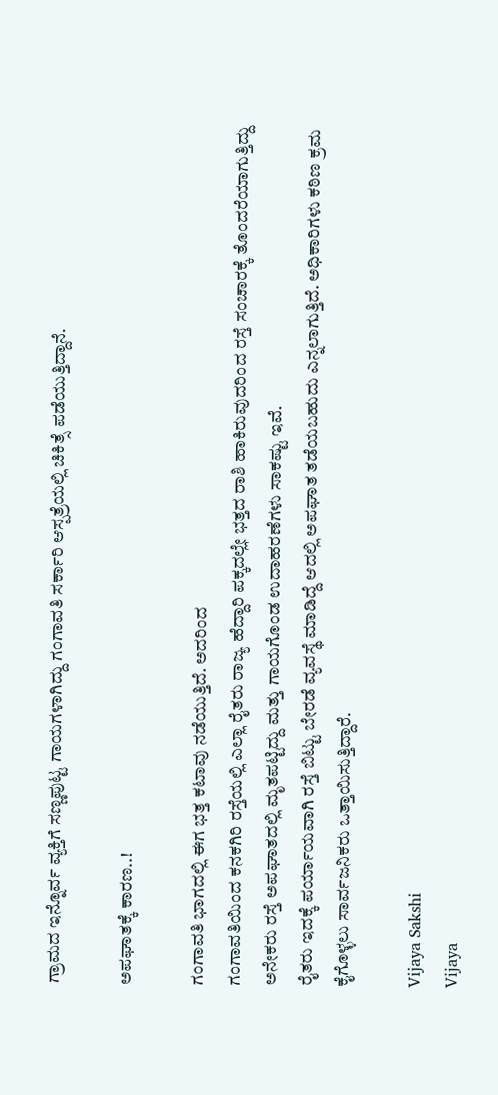ಗ್ರಾಮದ ಇನ್ನೊರ್ವ ವ್ಯಕ್ತಿಗೆ ಸಣ್ಣಪುಟ್ಟ ಗಾಯಗಳಾಗಿದ್ದು ಗಂಗಾವತಿ ಸರ್ಕಾರಿ ಆಸ್ಪತ್ರೆಯಲ್ಲಿ ಚಿಕಿತ್ಸೆ ಪಡೆಯುತ್ತಿದ್ದಾನೆ.

ಅಪಘಾತಕ್ಕೆ ಕಾರಣ..!

ಗಂಗಾವತಿ ಭಾಗದಲ್ಲಿ ಈಗ ಭತ್ತ ಕಟಾವು ನಡೆಯುತ್ತಿದೆ. ಅದರಿಂದ
ಗಂಗಾವತಿಯಿಂದ ಕನಕಗಿರಿ ರಸ್ತೆಯಲ್ಲಿ ಎಲ್ಲಾ ರೈತರು ರಾಜ್ಯ ಹೆದ್ದಾರಿ ಪಕ್ಕದಲ್ಲೇ ಭತ್ತದ ರಾಶಿ ಹಾಕಿರುವುದರಿಂದ ರಸ್ತೆ ಸಂಚಾರಕ್ಕೆ ತೊಂದರೆಯಾಗುತ್ತಿದ್ದು ಅನೇಕರು ರಸ್ತೆ ಅಪಘಾತದಲ್ಲಿ ಮೃತಪಟ್ಟಿದ್ದು ಮತ್ತು ಗಾಯಗೊಂಡ ಉದಾಹರಣೆಗಳು ಸಾಕಷ್ಟು ಇವೆ.
ರೈತರು ಇದಕ್ಕೆ ಪರ್ಯಾಯವಾಗಿ ರಸ್ತೆ ಬಿಟ್ಟು ಬೇರಡೆ ವ್ಯವಸ್ಥೆ ಮಾಡಿದ್ದೆ ಆದಲ್ಲಿ ಅಪಘಾತ ತಡೆಯಬಹುದು ಎನ್ನಲಾಗುತ್ತಿದೆ. ಅಧಿಕಾರಿಗಳು ಕಠಿಣ ಕ್ರಮ ಕೈಗೊಳ್ಳಲು ಸಾರ್ವಜನಿಕರು ಒತ್ತಾಯಿಸುತ್ತಿದ್ದಾರೆ.

Vijaya Sakshi
Vijaya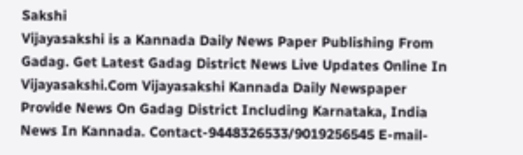Sakshi
Vijayasakshi is a Kannada Daily News Paper Publishing From Gadag. Get Latest Gadag District News Live Updates Online In Vijayasakshi.Com Vijayasakshi Kannada Daily Newspaper Provide News On Gadag District Including Karnataka, India News In Kannada. Contact-9448326533/9019256545 E-mail-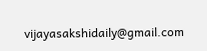vijayasakshidaily@gmail.com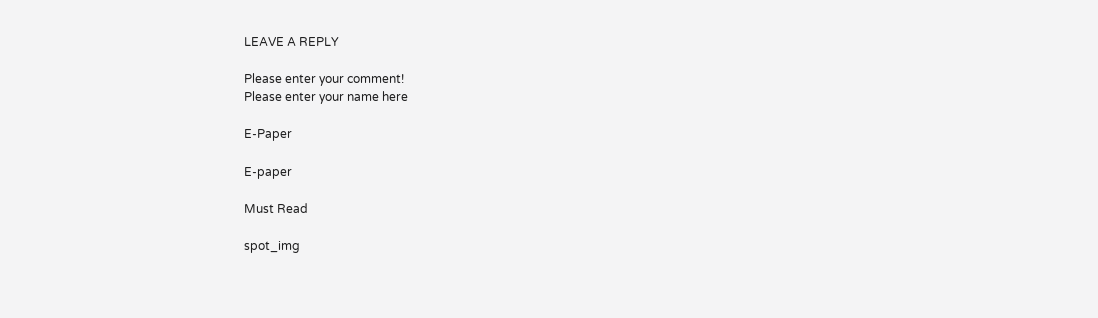LEAVE A REPLY

Please enter your comment!
Please enter your name here

E-Paper

E-paper

Must Read

spot_img